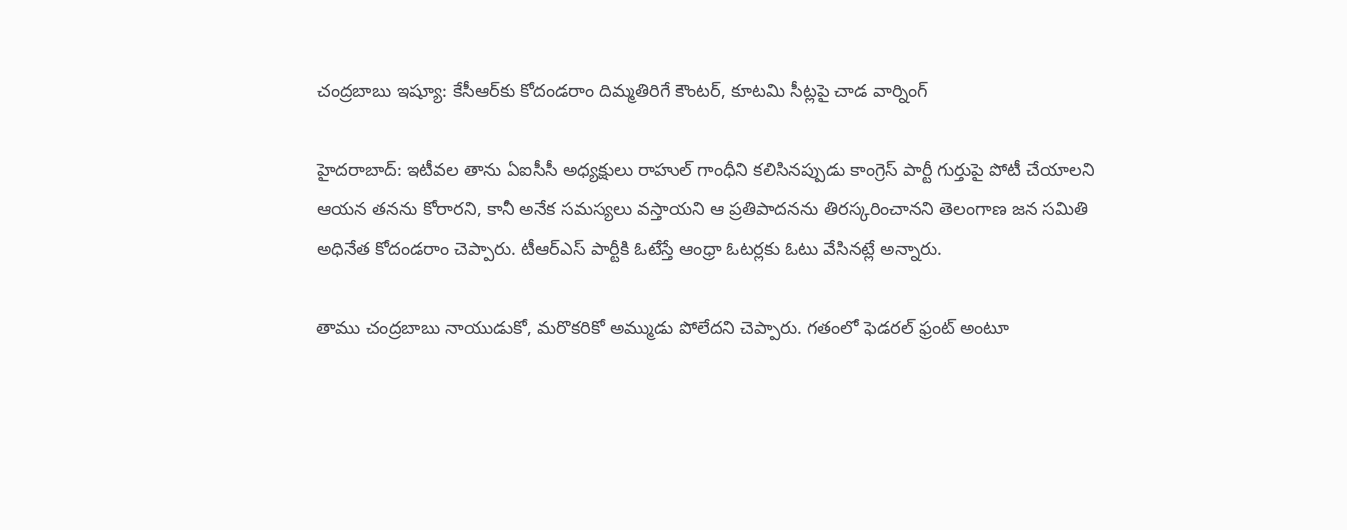చంద్రబాబు ఇష్యూ: కేసీఆర్‌కు కోదండరాం దిమ్మతిరిగే కౌంటర్, కూటమి సీట్లపై చాడ వార్నింగ్

హైదరాబాద్: ఇటీవల తాను ఏఐసీసీ అధ్యక్షులు రాహుల్ గాంధీని కలిసినప్పుడు కాంగ్రెస్ పార్టీ గుర్తుపై పోటీ చేయాలని ఆయన తనను కోరారని, కానీ అనేక సమస్యలు వస్తాయని ఆ ప్రతిపాదనను తిరస్కరించానని తెలంగాణ జన సమితి అధినేత కోదండరాం చెప్పారు. టీఆర్ఎస్ పార్టీకి ఓటేస్తే ఆంధ్రా ఓటర్లకు ఓటు వేసినట్లే అన్నారు.

తాము చంద్రబాబు నాయుడుకో, మరొకరికో అమ్ముడు పోలేదని చెప్పారు. గతంలో ఫెడరల్ ఫ్రంట్ అంటూ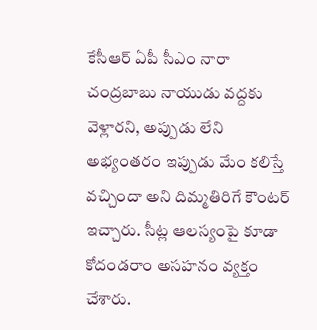కేసీఆర్ ఏపీ సీఎం నారా చంద్రబాబు నాయుడు వద్దకు వెళ్లారని, అప్పుడు లేని అభ్యంతరం ఇప్పుడు మేం కలిస్తే వచ్చిందా అని దిమ్మతిరిగే కౌంటర్ ఇచ్చారు. సీట్ల ఆలస్యంపై కూడా కోదండరాం అసహనం వ్యక్తం చేశారు.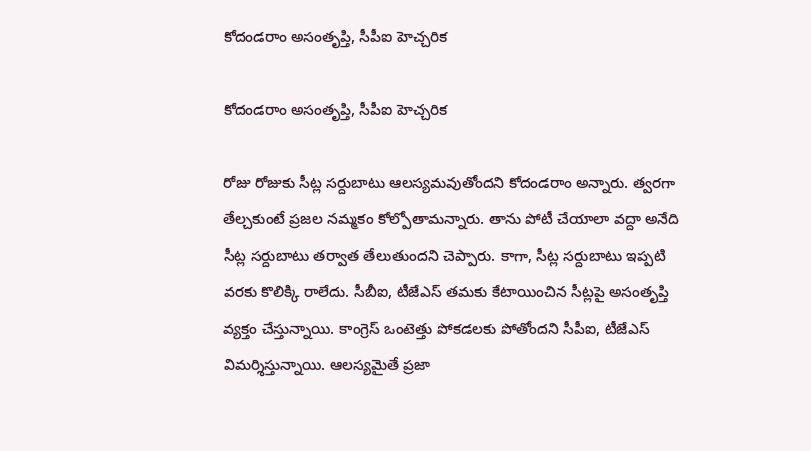కోదండరాం అసంతృప్తి, సీపీఐ హెచ్చరిక

కోదండరాం అసంతృప్తి, సీపీఐ హెచ్చరిక

రోజు రోజుకు సీట్ల సర్దుబాటు ఆలస్యమవుతోందని కోదండరాం అన్నారు. త్వరగా తేల్చకుంటే ప్రజల నమ్మకం కోల్పోతామన్నారు. తాను పోటీ చేయాలా వద్దా అనేది సీట్ల సర్దుబాటు తర్వాత తేలుతుందని చెప్పారు. కాగా, సీట్ల సర్దుబాటు ఇప్పటి వరకు కొలిక్కి రాలేదు. సీబీఐ, టీజేఎస్ తమకు కేటాయించిన సీట్లపై అసంతృప్తి వ్యక్తం చేస్తున్నాయి. కాంగ్రెస్ ఒంటెత్తు పోకడలకు పోతోందని సీపీఐ, టీజేఎస్ విమర్శిస్తున్నాయి. ఆలస్యమైతే ప్రజా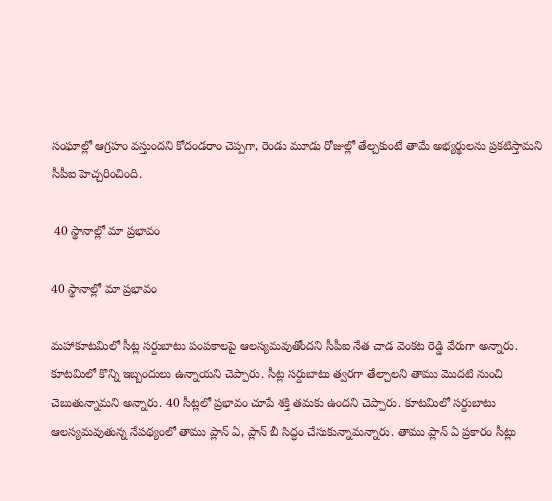సంఘాల్లో ఆగ్రహం వస్తుందని కోదండరాం చెప్పగా, రెండు మూడు రోజుల్లో తేల్చకుంటే తామే అభ్యర్థులను ప్రకటిస్తామని సీపీఐ హెచ్చరించింది.

 40 స్థానాల్లో మా ప్రభావం

40 స్థానాల్లో మా ప్రభావం

మహాకూటమిలో సీట్ల సర్దుబాటు పంపకాలపై ఆలస్యమవుతోందని సీపీఐ నేత చాడ వెంకట రెడ్డి వేరుగా అన్నారు. కూటమిలో కొన్ని ఇబ్బందులు ఉన్నాయని చెప్పారు. సీట్ల సర్దుబాటు త్వరగా తేల్చాలని తాము మొదటి నుంచి చెబుతున్నామని అన్నారు. 40 సీట్లలో ప్రభావం చూపే శక్తి తమకు ఉందని చెప్పారు. కూటమిలో సర్దుబాటు ఆలస్యమవుతున్న నేపథ్యంలో తాము ప్లాన్ ఏ, ప్లాన్ బీ సిద్ధం చేసుకున్నామన్నారు. తాము ప్లాన్ ఏ ప్రకారం సీట్లు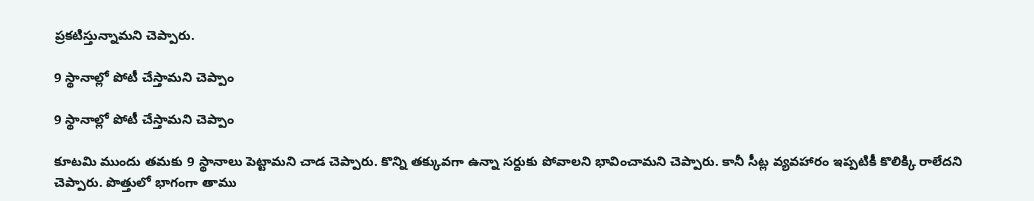ప్రకటిస్తున్నామని చెప్పారు.

9 స్థానాల్లో పోటీ చేస్తామని చెప్పాం

9 స్థానాల్లో పోటీ చేస్తామని చెప్పాం

కూటమి ముందు తమకు 9 స్థానాలు పెట్టామని చాడ చెప్పారు. కొన్ని తక్కువగా ఉన్నా సర్దుకు పోవాలని భావించామని చెప్పారు. కానీ సీట్ల వ్యవహారం ఇప్పటికీ కొలిక్కి రాలేదని చెప్పారు. పొత్తులో భాగంగా తాము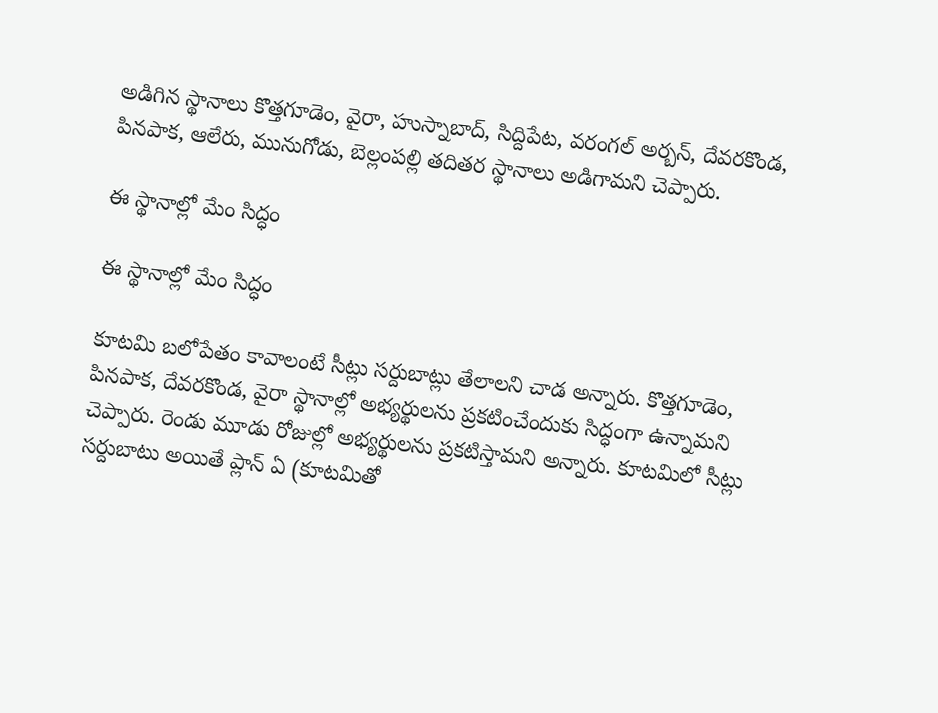అడిగిన స్థానాలు కొత్తగూడెం, వైరా, హుస్నాబాద్, సిద్దిపేట, వరంగల్ అర్బన్, దేవరకొండ, పినపాక, ఆలేరు, మునుగోడు, బెల్లంపల్లి తదితర స్థానాలు అడిగామని చెప్పారు.

ఈ స్థానాల్లో మేం సిద్ధం

ఈ స్థానాల్లో మేం సిద్ధం

కూటమి బలోపేతం కావాలంటే సీట్లు సర్దుబాట్లు తేలాలని చాడ అన్నారు. కొత్తగూడెం, పినపాక, దేవరకొండ, వైరా స్థానాల్లో అభ్యర్థులను ప్రకటించేందుకు సిద్ధంగా ఉన్నామని చెప్పారు. రెండు మూడు రోజుల్లో అభ్యర్థులను ప్రకటిస్తామని అన్నారు. కూటమిలో సీట్లు సర్దుబాటు అయితే ప్లాన్ ఏ (కూటమితో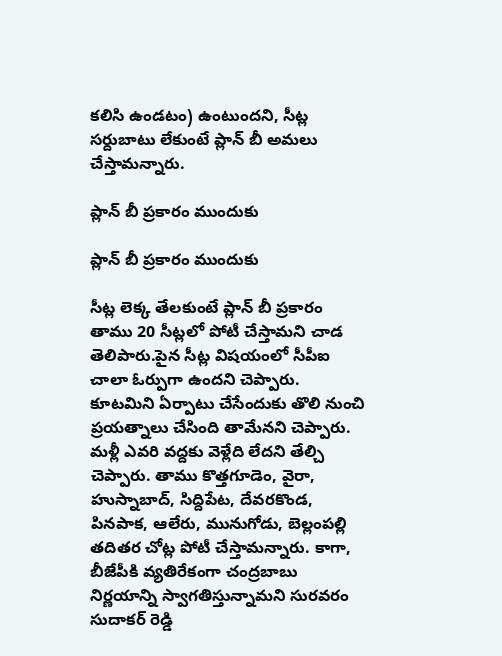కలిసి ఉండటం) ఉంటుందని, సీట్ల సర్దుబాటు లేకుంటే ప్లాన్ బీ అమలు చేస్తామన్నారు.

ప్లాన్ బీ ప్రకారం ముందుకు

ప్లాన్ బీ ప్రకారం ముందుకు

సీట్ల లెక్క తేలకుంటే ప్లాన్ బీ ప్రకారం తాము 20 సీట్లలో పోటీ చేస్తామని చాడ తెలిపారు.పైన సీట్ల విషయంలో సీపీఐ చాలా ఓర్పుగా ఉందని చెప్పారు. కూటమిని ఏర్పాటు చేసేందుకు తొలి నుంచి ప్రయత్నాలు చేసింది తామేనని చెప్పారు. మళ్లీ ఎవరి వద్దకు వెళ్లేది లేదని తేల్చి చెప్పారు. తాము కొత్తగూడెం, వైరా, హుస్నాబాద్, సిద్దిపేట, దేవరకొండ, పినపాక, ఆలేరు, మునుగోడు, బెల్లంపల్లి తదితర చోట్ల పోటీ చేస్తామన్నారు. కాగా, బీజేపీకి వ్యతిరేకంగా చంద్రబాబు నిర్ణయాన్ని స్వాగతిస్తున్నామని సురవరం సుదాకర్ రెడ్డి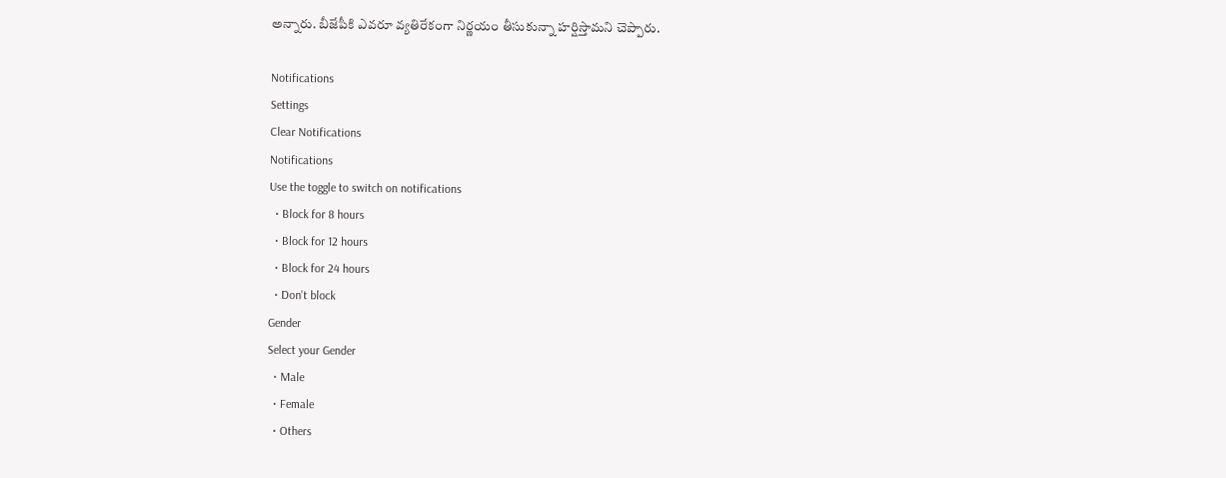అన్నారు. బీజేపీకి ఎవరూ వ్యతిరేకంగా నిర్ణయం తీసుకున్నా హర్షిస్తామని చెప్పారు.

Notifications
Settings
Clear Notifications
Notifications
Use the toggle to switch on notifications
  • Block for 8 hours
  • Block for 12 hours
  • Block for 24 hours
  • Don't block
Gender
Select your Gender
  • Male
  • Female
  • Others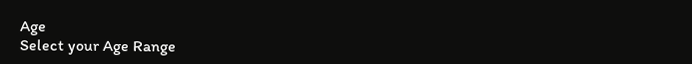Age
Select your Age Range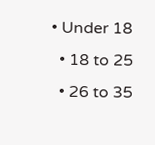• Under 18
  • 18 to 25
  • 26 to 35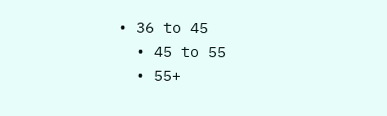• 36 to 45
  • 45 to 55
  • 55+